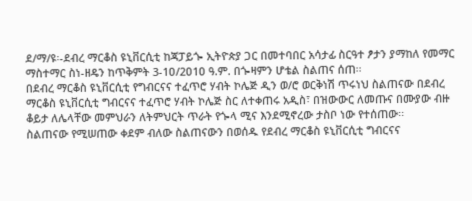ደ/ማ/ዩ፡-ደብረ ማርቆስ ዩኒቨርሲቲ ከጃፓይጐ ኢትዮጵያ ጋር በመተባበር አሳታፊ ስርዓተ ፆታን ያማከለ የመማር ማስተማር ስነ-ዘዴን ከጥቅምት 3-1ዐ/2ዐ1ዐ ዓ.ም. በጐዛምን ሆቴል ስልጠና ሰጠ፡፡
በደብረ ማርቆስ ዩኒቨርሲቲ የግብርናና ተፈጥሮ ሃብት ኮሌጅ ዲን ወ/ሮ ወርቅነሽ ጥሩነህ ስልጠናው በደብረ ማርቆስ ዩኒቨርሲቲ ግብርናና ተፈጥሮ ሃብት ኮሌጅ ስር ለተቀጠሩ አዲስ፣ በዝውውር ለመጡና በሙያው ብዙ ቆይታ ለሌላቸው መምህራን ለትምህርት ጥራት የጐላ ሚና እንደሚኖረው ታስቦ ነው የተሰጠው፡፡
ስልጠናው የሚሠጠው ቀደም ብለው ስልጠናውን በወሰዱ የደብረ ማርቆስ ዩኒቨርሲቲ ግብርናና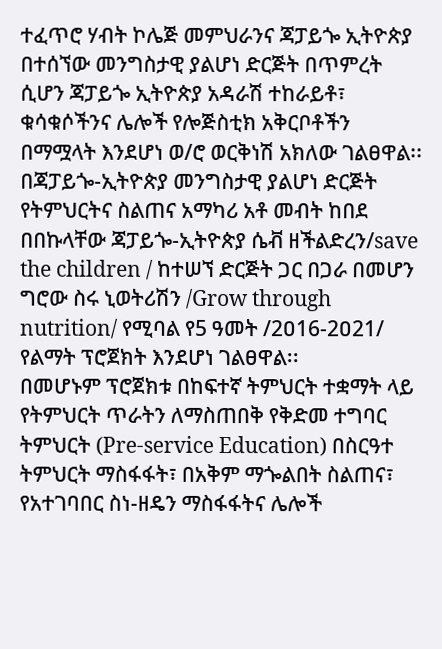ተፈጥሮ ሃብት ኮሌጅ መምህራንና ጃፓይጐ ኢትዮጵያ በተሰኘው መንግስታዊ ያልሆነ ድርጅት በጥምረት ሲሆን ጃፓይጐ ኢትዮጵያ አዳራሽ ተከራይቶ፣ ቁሳቁሶችንና ሌሎች የሎጅስቲክ አቅርቦቶችን በማሟላት እንደሆነ ወ/ሮ ወርቅነሽ አክለው ገልፀዋል፡፡
በጃፓይጐ-ኢትዮጵያ መንግስታዊ ያልሆነ ድርጅት የትምህርትና ስልጠና አማካሪ አቶ መብት ከበደ በበኩላቸው ጃፓይጐ-ኢትዮጵያ ሴቭ ዘችልድረን/save the children / ከተሠኘ ድርጅት ጋር በጋራ በመሆን ግሮው ስሩ ኒወትሪሽን /Grow through nutrition/ የሚባል የ5 ዓመት /2ዐ16-2ዐ21/ የልማት ፕሮጀክት እንደሆነ ገልፀዋል፡፡
በመሆኑም ፕሮጀክቱ በከፍተኛ ትምህርት ተቋማት ላይ የትምህርት ጥራትን ለማስጠበቅ የቅድመ ተግባር ትምህርት (Pre-service Education) በስርዓተ ትምህርት ማስፋፋት፣ በአቅም ማጐልበት ስልጠና፣ የአተገባበር ስነ-ዘዴን ማስፋፋትና ሌሎች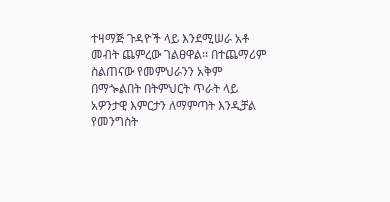ተዛማጅ ጉዳዮች ላይ እንደሚሠራ አቶ መብት ጨምረው ገልፀዋል፡፡ በተጨማሪም ስልጠናው የመምህራንን አቅም በማጐልበት በትምህርት ጥራት ላይ አዎንታዊ እምርታን ለማምጣት እንዲቻል የመንግስት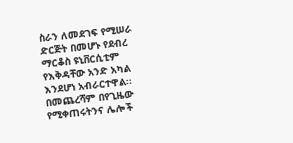ስራን ለመደገፍ የሚሠራ ድርጅት በመሆኑ የደብረ ማርቆስ ዩኒቨርሲቲም የእቅዳቸው አንድ አካል እንደሆነ አብራርተዋል፡፡
በመጨረሻም በየጊዜው የሚቀጠሩትንና ሌሎች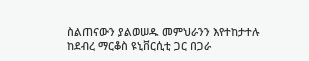ስልጠናውን ያልወሠዱ መምህራንን እየተከታተሉ ከደብረ ማርቆስ ዩኒቨርሲቲ ጋር በጋራ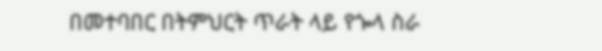በመተባበር በትምህርት ጥራት ላይ የጐላ ስራ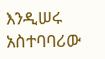እንዲሠሩ አስተባባሪው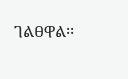ገልፀዋል፡፡